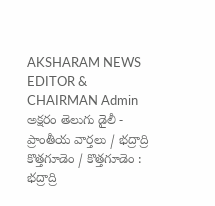AKSHARAM NEWS EDITOR & CHAIRMAN Admin
అక్షరం తెలుగు డైలీ - ప్రాంతీయ వార్తలు / భద్రాద్రి కొత్తగూడెం / కొత్తగూడెం : భద్రాద్రి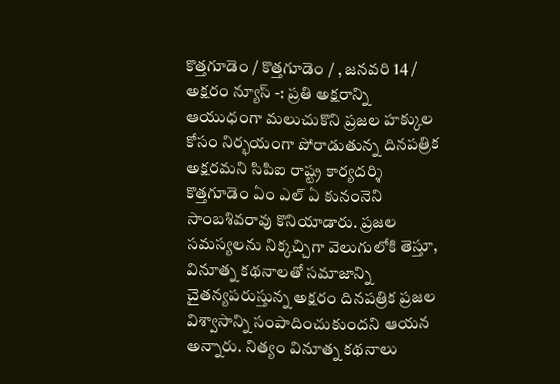కొత్తగూడెం / కొత్తగూడెం / , జనవరి 14 / అక్షరం న్యూస్ -: ప్రతి అక్షరాన్ని ఆయుధంగా మలుచుకొని ప్రజల హక్కుల కోసం నిర్భయంగా పోరాడుతున్న దినపత్రిక అక్షరమని సిపిఐ రాష్ట్ర కార్యదర్శి కొత్తగూడెం ఏం ఎల్ ఏ కునంనెని సాంబశివరావు కొనియాడారు. ప్రజల సమస్యలను నిక్కచ్చిగా వెలుగులోకి తెస్తూ, వినూత్న కథనాలతో సమాజాన్ని చైతన్యపరుస్తున్న అక్షరం దినపత్రిక ప్రజల విశ్వాసాన్ని సంపాదించుకుందని ఆయన అన్నారు. నిత్యం వినూత్న కథనాలు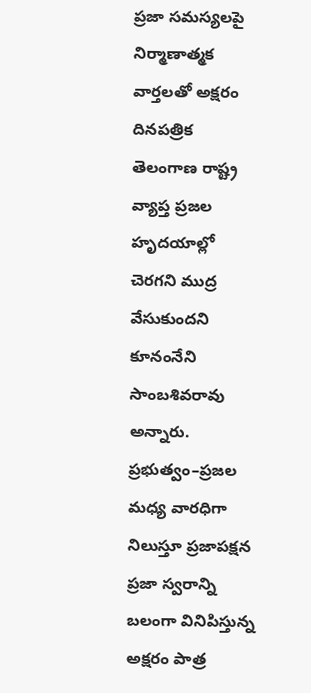ప్రజా సమస్యలపై నిర్మాణాత్మక వార్తలతో అక్షరం దినపత్రిక తెలంగాణ రాష్ట్ర వ్యాప్త ప్రజల హృదయాల్లో చెరగని ముద్ర వేసుకుందని కూనంనేని సాంబశివరావు అన్నారు. ప్రభుత్వం–ప్రజల మధ్య వారధిగా నిలుస్తూ ప్రజాపక్షన ప్రజా స్వరాన్ని బలంగా వినిపిస్తున్న అక్షరం పాత్ర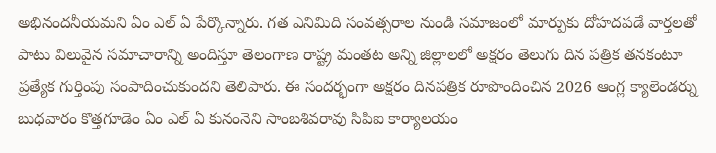అభినందనీయమని ఏం ఎల్ ఏ పేర్కొన్నారు. గత ఎనిమిది సంవత్సరాల నుండి సమాజంలో మార్పుకు దోహదపడే వార్తలతో పాటు విలువైన సమాచారాన్ని అందిస్తూ తెలంగాణ రాష్ట్ర మంతట అన్ని జిల్లాలలో అక్షరం తెలుగు దిన పత్రిక తనకంటూ ప్రత్యేక గుర్తింపు సంపాదించుకుందని తెలిపారు. ఈ సందర్భంగా అక్షరం దినపత్రిక రూపొందించిన 2026 ఆంగ్ల క్యాలెండర్ను బుధవారం కొత్తగూడెం ఏం ఎల్ ఏ కునంనెని సాంబశివరావు సిపిఐ కార్యాలయం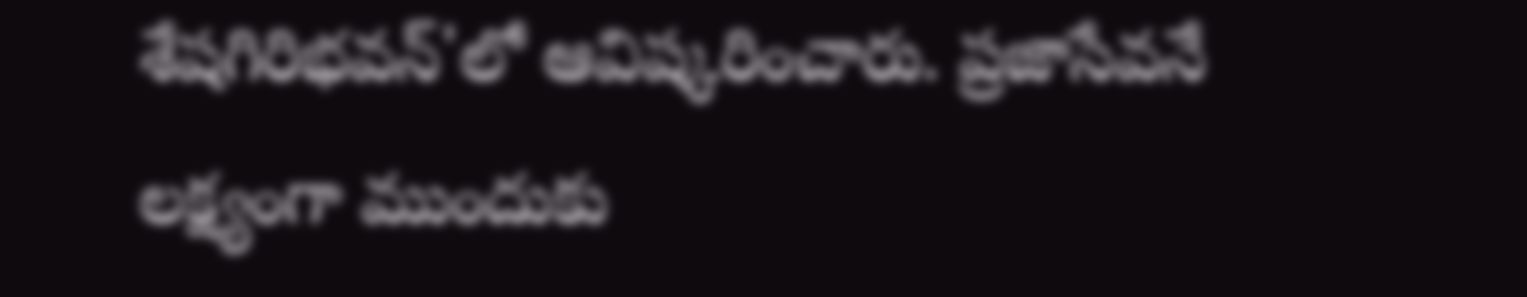శేషగిరిభవన్'లో ఆవిష్కరించారు. ప్రజాసేవనే లక్ష్యంగా ముందుకు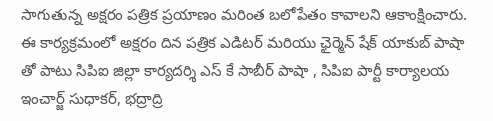సాగుతున్న అక్షరం పత్రిక ప్రయాణం మరింత బలోపేతం కావాలని ఆకాంక్షించారు. ఈ కార్యక్రమంలో అక్షరం దిన పత్రిక ఎడిటర్ మరియు ఛైర్మెన్ షేక్ యాకుబ్ పాషా తో పాటు సిపిఐ జిల్లా కార్యదర్శి ఎస్ కే సాబీర్ పాషా , సిపిఐ పార్టీ కార్యాలయ ఇంచార్జ్ సుధాకర్, భద్రాద్రి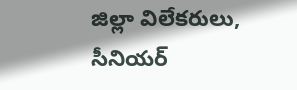జిల్లా విలేకరులు, సీనియర్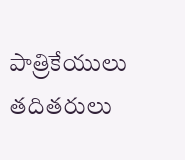పాత్రికేయులు తదితరులు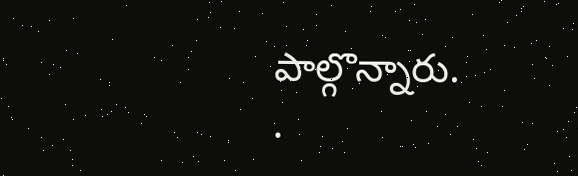పాల్గొన్నారు.
.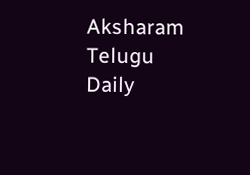Aksharam Telugu Daily